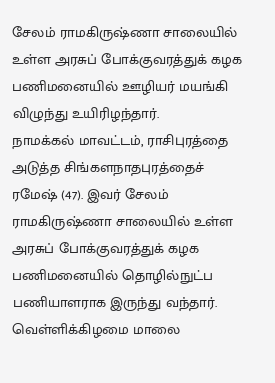சேலம் ராமகிருஷ்ணா சாலையில் உள்ள அரசுப் போக்குவரத்துக் கழக பணிமனையில் ஊழியர் மயங்கி விழுந்து உயிரிழந்தார்.
நாமக்கல் மாவட்டம், ராசிபுரத்தை அடுத்த சிங்களநாதபுரத்தைச் ரமேஷ் (47). இவர் சேலம் ராமகிருஷ்ணா சாலையில் உள்ள அரசுப் போக்குவரத்துக் கழக பணிமனையில் தொழில்நுட்ப பணியாளராக இருந்து வந்தார். வெள்ளிக்கிழமை மாலை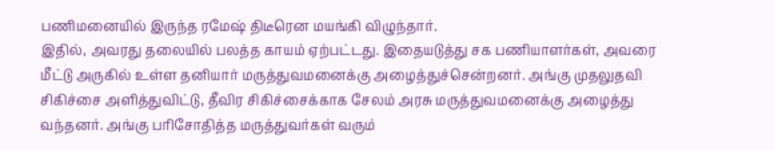பணிமனையில் இருந்த ரமேஷ் திடீரென மயங்கி விழுந்தார்.
இதில், அவரது தலையில் பலத்த காயம் ஏற்பட்டது. இதையடுத்து சக பணியாளர்கள், அவரை மீட்டு அருகில் உள்ள தனியார் மருத்துவமனைக்கு அழைத்துச்சென்றனர். அங்கு முதலுதவி சிகிச்சை அளித்துவிட்டு, தீவிர சிகிச்சைக்காக சேலம் அரசு மருத்துவமனைக்கு அழைத்து வந்தனர். அங்கு பரிசோதித்த மருத்துவர்கள் வரும்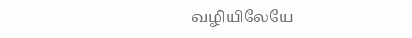வழியிலேயே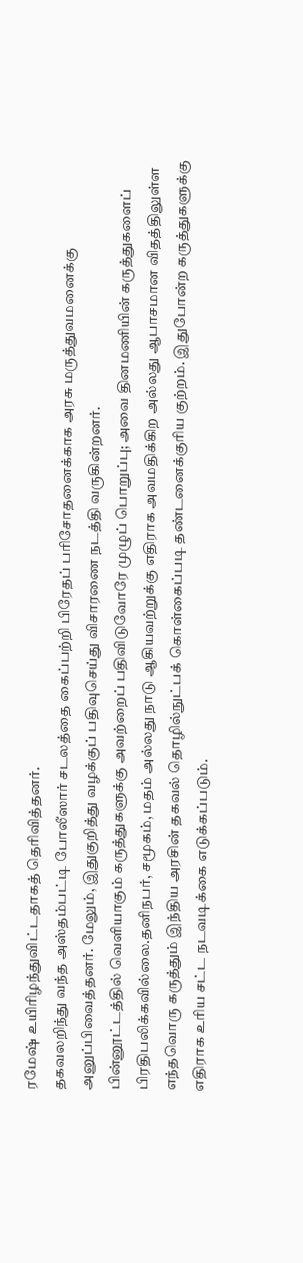ரமேஷ் உயிரிழந்துவிட்டதாகத் தெரிவித்தனர்.
தகவலறிந்து வந்த அஸ்தம்பட்டி போலீஸார் சடலத்தை கைப்பற்றி பிரேதப் பரிசோதனைக்காக அரசு மருத்துவமனைக்கு அனுப்பிவைத்தனர். மேலும், இதுகுறித்து வழக்குப் பதிவுசெய்து விசாரணை நடத்தி வருகின்றனர்.
பின்னூட்டத்தில் வெளியாகும் கருத்துகளுக்கு அவற்றைப் பதிவிடுவோரே முழுப் பொறுப்பு; அவை தினமணியின் கருத்துகளைப் பிரதிபலிக்கவில்லை.தனிநபர், சமூகம், மதம் அல்லது நாடு ஆகியவற்றுக்கு எதிராக அவமதிக்கிற அல்லது ஆபாசமான விதத்திலுள்ள எந்தவொரு கருத்தும் இந்திய அரசின் தகவல் தொழில்நுட்பக் கொள்கைப்படி தண்டனைக்குரிய குற்றம். இதுபோன்ற கருத்துகளுக்கு எதிராக உரிய சட்ட நடவடிக்கை எடுக்கப்படும்.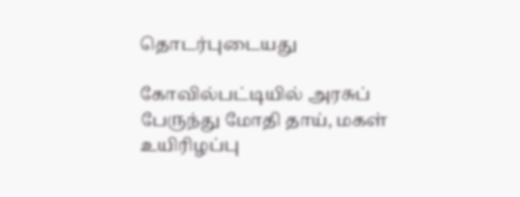தொடர்புடையது

கோவில்பட்டியில் அரசுப் பேருந்து மோதி தாய், மகள் உயிரிழப்பு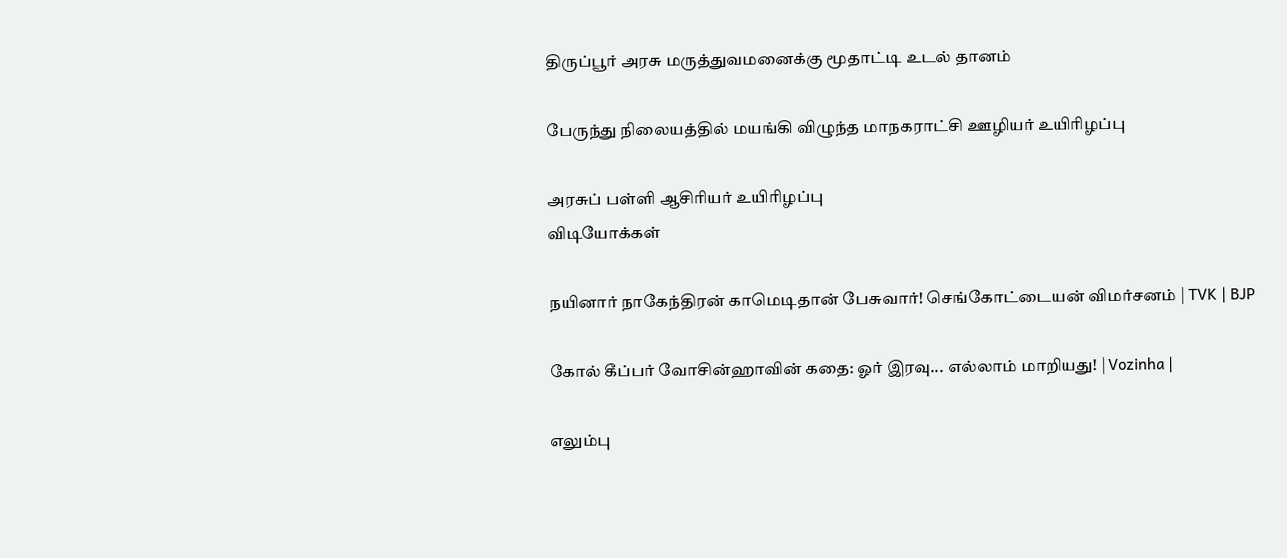திருப்பூர் அரசு மருத்துவமனைக்கு மூதாட்டி உடல் தானம்

பேருந்து நிலையத்தில் மயங்கி விழுந்த மாநகராட்சி ஊழியர் உயிரிழப்பு

அரசுப் பள்ளி ஆசிரியர் உயிரிழப்பு
விடியோக்கள்

நயினார் நாகேந்திரன் காமெடிதான் பேசுவார்! செங்கோட்டையன் விமர்சனம் | TVK | BJP

கோல் கீப்பர் வோசின்ஹாவின் கதை: ஓர் இரவு... எல்லாம் மாறியது! | Vozinha |

எலும்பு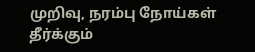முறிவு, நரம்பு நோய்கள் தீர்க்கும்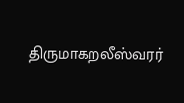திருமாகறலீஸ்வரர்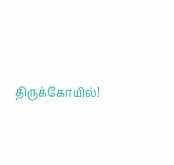திருக்கோயில்!